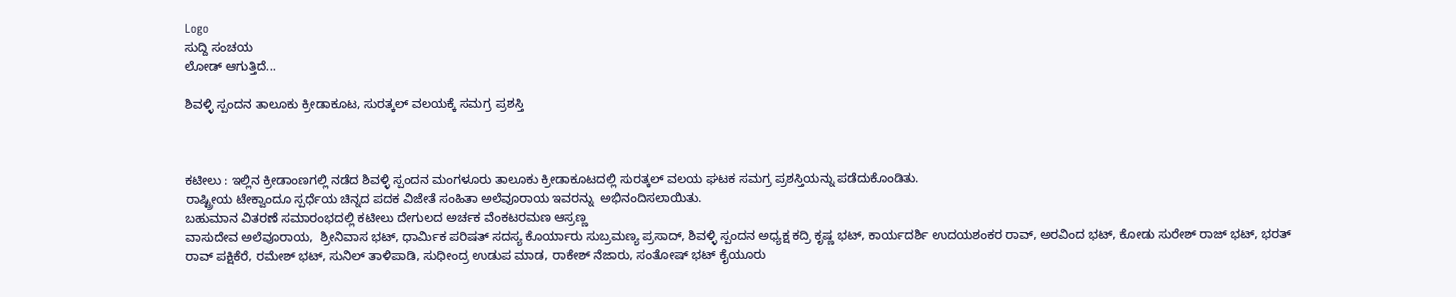Logo
ಸುದ್ದಿ ಸಂಚಯ
ಲೋಡ್ ಆಗುತ್ತಿದೆ...

ಶಿವಳ್ಳಿ ಸ್ಪಂದನ ತಾಲೂಕು ಕ್ರೀಡಾಕೂಟ, ಸುರತ್ಕಲ್ ವಲಯಕ್ಕೆ ಸಮಗ್ರ ಪ್ರಶಸ್ತಿ



ಕಟೀಲು : ಇಲ್ಲಿನ ಕ್ರೀಡಾಂಣಗಲ್ಲಿ ನಡೆದ ಶಿವಳ್ಳಿ ಸ್ಪಂದನ ಮಂಗಳೂರು ತಾಲೂಕು ಕ್ರೀಡಾಕೂಟದಲ್ಲಿ ಸುರತ್ಕಲ್ ವಲಯ ಘಟಕ ಸಮಗ್ರ ಪ್ರಶಸ್ತಿಯನ್ನು ಪಡೆದುಕೊಂಡಿತು.
ರಾಷ್ಟ್ರೀಯ ಟೇಕ್ವಾಂದೂ ಸ್ಪರ್ಧೆಯ ಚಿನ್ನದ ಪದಕ ವಿಜೇತೆ ಸಂಹಿತಾ ಅಲೆವೂರಾಯ ಇವರನ್ನು  ಅಭಿನಂದಿಸಲಾಯಿತು.
ಬಹುಮಾನ ವಿತರಣೆ ಸಮಾರಂಭದಲ್ಲಿ ಕಟೀಲು ದೇಗುಲದ ಅರ್ಚಕ ವೆಂಕಟರಮಣ ಆಸ್ರಣ್ಣ
ವಾಸುದೇವ ಅಲೆವೂರಾಯ,  ಶ್ರೀನಿವಾಸ ಭಟ್, ಧಾರ್ಮಿಕ ಪರಿಷತ್ ಸದಸ್ಯ ಕೊರ್ಯಾರು ಸುಬ್ರಮಣ್ಯ ಪ್ರಸಾದ್, ಶಿವಳ್ಳಿ ಸ್ಪಂದನ ಅಧ್ಯಕ್ಷ ಕದ್ರಿ ಕೃಷ್ಣ ಭಟ್, ಕಾರ್ಯದರ್ಶಿ ಉದಯಶಂಕರ ರಾವ್, ಅರವಿಂದ ಭಟ್, ಕೋಡು ಸುರೇಶ್ ರಾಜ್ ಭಟ್, ಭರತ್ ರಾವ್ ಪಕ್ಷಿಕೆರೆ, ರಮೇಶ್ ಭಟ್, ಸುನಿಲ್ ತಾಳಿಪಾಡಿ, ಸುಧೀಂದ್ರ ಉಡುಪ ಮಾಡ, ರಾಕೇಶ್ ನೆಜಾರು, ಸಂತೋಷ್ ಭಟ್ ಕೈಯೂರು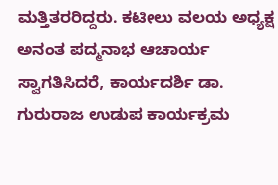ಮತ್ತಿತರರಿದ್ದರು. ಕಟೀಲು ವಲಯ ಅಧ್ಯಕ್ಷ ಅನಂತ ಪದ್ಮನಾಭ ಆಚಾರ್ಯ ಸ್ವಾಗತಿಸಿದರೆ, ಕಾರ್ಯದರ್ಶಿ ಡಾ. ಗುರುರಾಜ ಉಡುಪ ಕಾರ್ಯಕ್ರಮ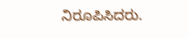ನಿರೂಪಿಸಿದರು.